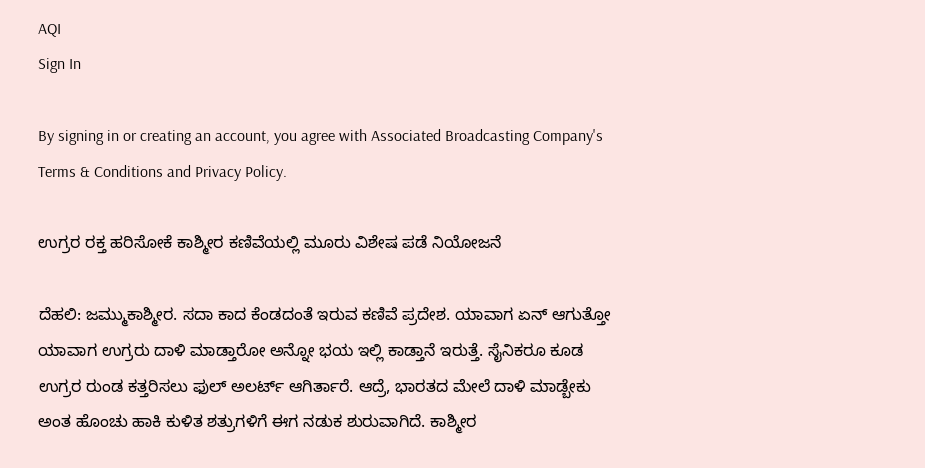AQI
Sign In

By signing in or creating an account, you agree with Associated Broadcasting Company's Terms & Conditions and Privacy Policy.

ಉಗ್ರರ ರಕ್ತ ಹರಿಸೋಕೆ ಕಾಶ್ಮೀರ ಕಣಿವೆಯಲ್ಲಿ ಮೂರು ವಿಶೇಷ ಪಡೆ ನಿಯೋಜನೆ

ದೆಹಲಿ: ಜಮ್ಮುಕಾಶ್ಮೀರ. ಸದಾ ಕಾದ ಕೆಂಡದಂತೆ ಇರುವ ಕಣಿವೆ ಪ್ರದೇಶ. ಯಾವಾಗ ಏನ್ ಆಗುತ್ತೋ ಯಾವಾಗ ಉಗ್ರರು ದಾಳಿ ಮಾಡ್ತಾರೋ ಅನ್ನೋ ಭಯ ಇಲ್ಲಿ ಕಾಡ್ತಾನೆ ಇರುತ್ತೆ. ಸೈನಿಕರೂ ಕೂಡ ಉಗ್ರರ ರುಂಡ ಕತ್ತರಿಸಲು ಫುಲ್ ಅಲರ್ಟ್ ಆಗಿರ್ತಾರೆ. ಆದ್ರೆ, ಭಾರತದ ಮೇಲೆ ದಾಳಿ ಮಾಡ್ಬೇಕು ಅಂತ ಹೊಂಚು ಹಾಕಿ ಕುಳಿತ ಶತ್ರುಗಳಿಗೆ ಈಗ ನಡುಕ ಶುರುವಾಗಿದೆ. ಕಾಶ್ಮೀರ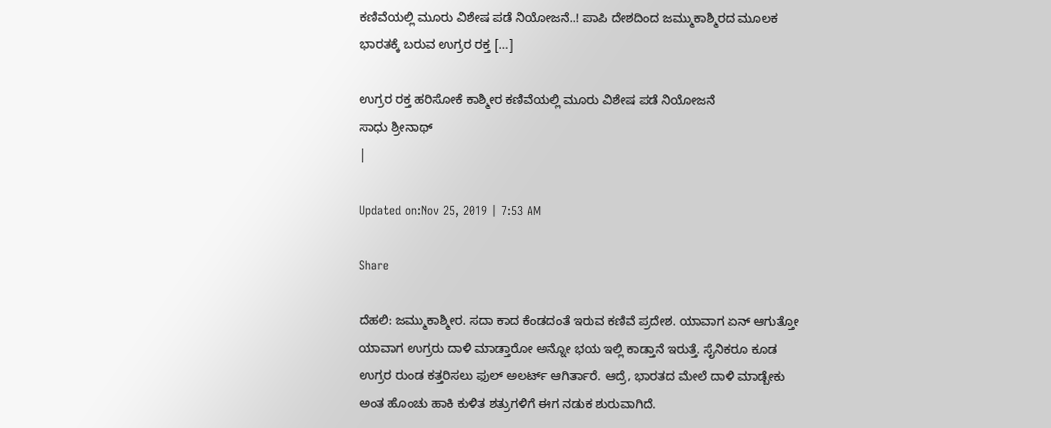ಕಣಿವೆಯಲ್ಲಿ ಮೂರು ವಿಶೇಷ ಪಡೆ ನಿಯೋಜನೆ..! ಪಾಪಿ ದೇಶದಿಂದ ಜಮ್ಮುಕಾಶ್ಮಿರದ ಮೂಲಕ ಭಾರತಕ್ಕೆ ಬರುವ ಉಗ್ರರ ರಕ್ತ […]

ಉಗ್ರರ ರಕ್ತ ಹರಿಸೋಕೆ ಕಾಶ್ಮೀರ ಕಣಿವೆಯಲ್ಲಿ ಮೂರು ವಿಶೇಷ ಪಡೆ ನಿಯೋಜನೆ
ಸಾಧು ಶ್ರೀನಾಥ್
|

Updated on:Nov 25, 2019 | 7:53 AM

Share

ದೆಹಲಿ: ಜಮ್ಮುಕಾಶ್ಮೀರ. ಸದಾ ಕಾದ ಕೆಂಡದಂತೆ ಇರುವ ಕಣಿವೆ ಪ್ರದೇಶ. ಯಾವಾಗ ಏನ್ ಆಗುತ್ತೋ ಯಾವಾಗ ಉಗ್ರರು ದಾಳಿ ಮಾಡ್ತಾರೋ ಅನ್ನೋ ಭಯ ಇಲ್ಲಿ ಕಾಡ್ತಾನೆ ಇರುತ್ತೆ. ಸೈನಿಕರೂ ಕೂಡ ಉಗ್ರರ ರುಂಡ ಕತ್ತರಿಸಲು ಫುಲ್ ಅಲರ್ಟ್ ಆಗಿರ್ತಾರೆ. ಆದ್ರೆ, ಭಾರತದ ಮೇಲೆ ದಾಳಿ ಮಾಡ್ಬೇಕು ಅಂತ ಹೊಂಚು ಹಾಕಿ ಕುಳಿತ ಶತ್ರುಗಳಿಗೆ ಈಗ ನಡುಕ ಶುರುವಾಗಿದೆ.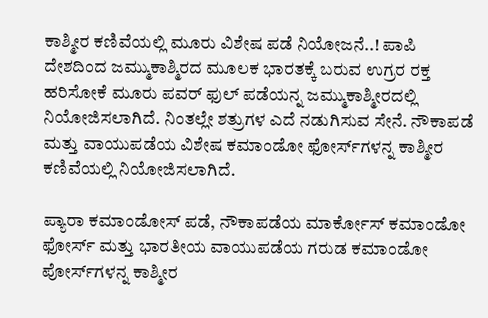ಕಾಶ್ಮೀರ ಕಣಿವೆಯಲ್ಲಿ ಮೂರು ವಿಶೇಷ ಪಡೆ ನಿಯೋಜನೆ..! ಪಾಪಿ ದೇಶದಿಂದ ಜಮ್ಮುಕಾಶ್ಮಿರದ ಮೂಲಕ ಭಾರತಕ್ಕೆ ಬರುವ ಉಗ್ರರ ರಕ್ತ ಹರಿಸೋಕೆ ಮೂರು ಪವರ್ ಫುಲ್ ಪಡೆಯನ್ನ ಜಮ್ಮುಕಾಶ್ಮೀರದಲ್ಲಿ ನಿಯೋಜಿಸಲಾಗಿದೆ. ನಿಂತಲ್ಲೇ ಶತ್ರುಗಳ ಎದೆ ನಡುಗಿಸುವ ಸೇನೆ. ನೌಕಾಪಡೆ ಮತ್ತು ವಾಯುಪಡೆಯ ವಿಶೇಷ ಕಮಾಂಡೋ ಫೋರ್ಸ್‌ಗಳನ್ನ ಕಾಶ್ಮೀರ ಕಣಿವೆಯಲ್ಲಿ ನಿಯೋಜಿಸಲಾಗಿದೆ.

ಪ್ಯಾರಾ ಕಮಾಂಡೋಸ್‌ ಪಡೆ, ನೌಕಾಪಡೆಯ ಮಾರ್ಕೋಸ್ ಕಮಾಂಡೋ ಫೋರ್ಸ್ ಮತ್ತು ಭಾರತೀಯ ವಾಯುಪಡೆಯ ಗರುಡ ಕಮಾಂಡೋ ಪೋರ್ಸ್‌ಗಳನ್ನ ಕಾಶ್ಮೀರ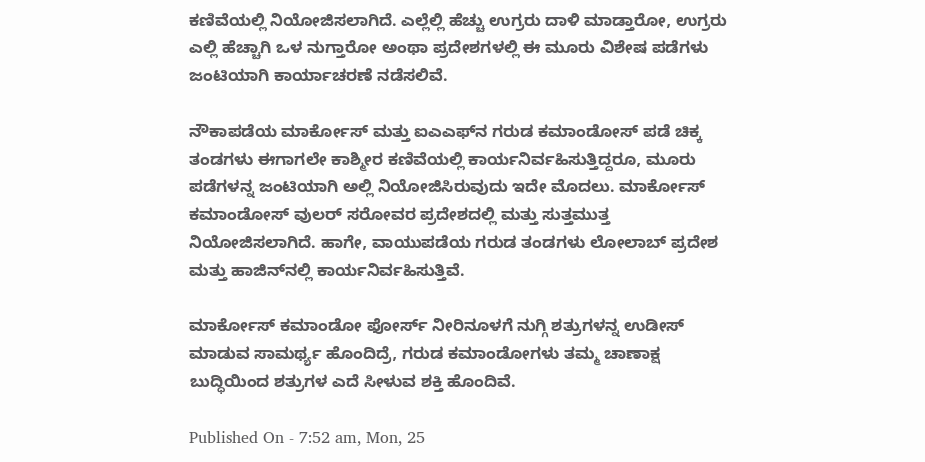ಕಣಿವೆಯಲ್ಲಿ ನಿಯೋಜಿಸಲಾಗಿದೆ. ಎಲ್ಲೆಲ್ಲಿ ಹೆಚ್ಚು ಉಗ್ರರು ದಾಳಿ ಮಾಡ್ತಾರೋ, ಉಗ್ರರು ಎಲ್ಲಿ ಹೆಚ್ಚಾಗಿ ಒಳ ನುಗ್ತಾರೋ ಅಂಥಾ ಪ್ರದೇಶಗಳಲ್ಲಿ ಈ ಮೂರು ವಿಶೇಷ ಪಡೆಗಳು ಜಂಟಿಯಾಗಿ ಕಾರ್ಯಾಚರಣೆ ನಡೆಸಲಿವೆ.

ನೌಕಾಪಡೆಯ ಮಾರ್ಕೋಸ್ ಮತ್ತು ಐಎಎಫ್‌ನ ಗರುಡ ಕಮಾಂಡೋಸ್‌ ಪಡೆ ಚಿಕ್ಕ ತಂಡಗಳು ಈಗಾಗಲೇ ಕಾಶ್ಮೀರ ಕಣಿವೆಯಲ್ಲಿ ಕಾರ್ಯನಿರ್ವಹಿಸುತ್ತಿದ್ದರೂ, ಮೂರು ಪಡೆಗಳನ್ನ ಜಂಟಿಯಾಗಿ ಅಲ್ಲಿ ನಿಯೋಜಿಸಿರುವುದು ಇದೇ ಮೊದಲು. ಮಾರ್ಕೋಸ್ ಕಮಾಂಡೋಸ್‌ ವುಲರ್ ಸರೋವರ ಪ್ರದೇಶದಲ್ಲಿ ಮತ್ತು ಸುತ್ತಮುತ್ತ ನಿಯೋಜಿಸಲಾಗಿದೆ. ಹಾಗೇ, ವಾಯುಪಡೆಯ ಗರುಡ ತಂಡಗಳು ಲೋಲಾಬ್ ಪ್ರದೇಶ ಮತ್ತು ಹಾಜಿನ್‌ನಲ್ಲಿ ಕಾರ್ಯನಿರ್ವಹಿಸುತ್ತಿವೆ.

ಮಾರ್ಕೋಸ್‌ ಕಮಾಂಡೋ ಫೋರ್ಸ್ ನೀರಿನೂಳಗೆ ನುಗ್ಗಿ ಶತ್ರುಗಳನ್ನ ಉಡೀಸ್ ಮಾಡುವ ಸಾಮರ್ಥ್ಯ ಹೊಂದಿದ್ರೆ, ಗರುಡ ಕಮಾಂಡೋಗಳು ತಮ್ಮ ಚಾಣಾಕ್ಷ ಬುದ್ಧಿಯಿಂದ ಶತ್ರುಗಳ ಎದೆ ಸೀಳುವ ಶಕ್ತಿ ಹೊಂದಿವೆ.

Published On - 7:52 am, Mon, 25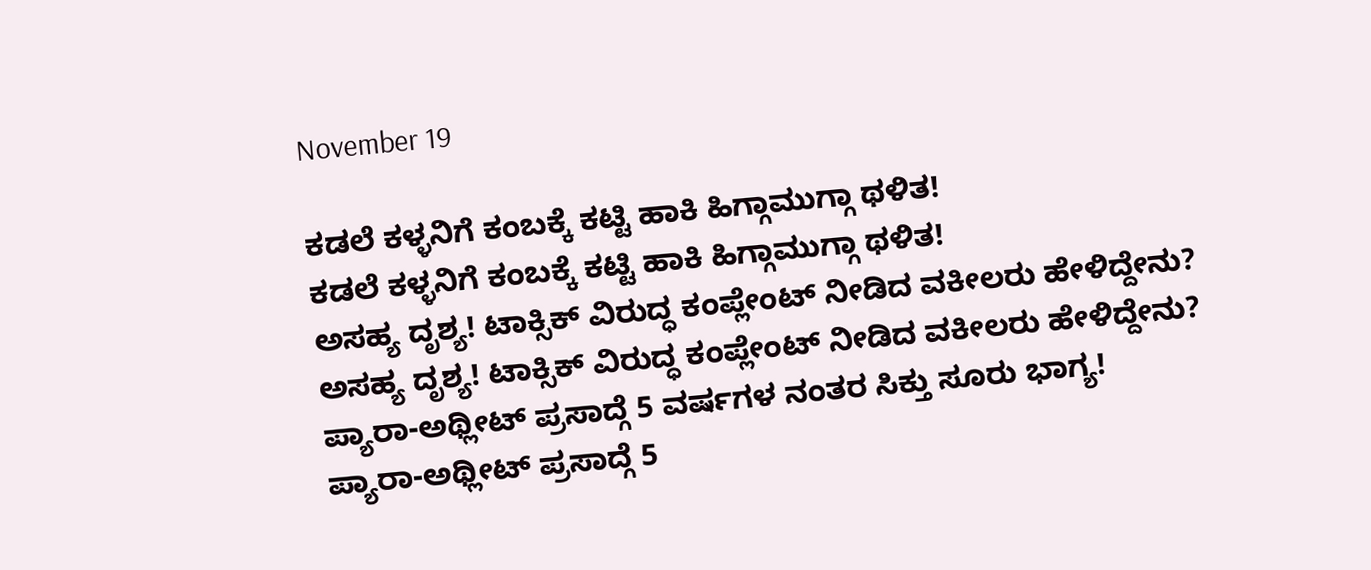November 19

ಕಡಲೆ ಕಳ್ಳನಿಗೆ ಕಂಬಕ್ಕೆ ಕಟ್ಟಿ ಹಾಕಿ ಹಿಗ್ಗಾಮುಗ್ಗಾ ಥಳಿತ!
ಕಡಲೆ ಕಳ್ಳನಿಗೆ ಕಂಬಕ್ಕೆ ಕಟ್ಟಿ ಹಾಕಿ ಹಿಗ್ಗಾಮುಗ್ಗಾ ಥಳಿತ!
ಅಸಹ್ಯ ದೃಶ್ಯ! ಟಾಕ್ಸಿಕ್ ವಿರುದ್ಧ ಕಂಪ್ಲೇಂಟ್ ನೀಡಿದ ವಕೀಲರು ಹೇಳಿದ್ದೇನು?
ಅಸಹ್ಯ ದೃಶ್ಯ! ಟಾಕ್ಸಿಕ್ ವಿರುದ್ಧ ಕಂಪ್ಲೇಂಟ್ ನೀಡಿದ ವಕೀಲರು ಹೇಳಿದ್ದೇನು?
ಪ್ಯಾರಾ-ಅಥ್ಲೀಟ್ ಪ್ರಸಾದ್ಗೆ 5 ವರ್ಷಗಳ ನಂತರ ಸಿಕ್ತು ಸೂರು ಭಾಗ್ಯ!
ಪ್ಯಾರಾ-ಅಥ್ಲೀಟ್ ಪ್ರಸಾದ್ಗೆ 5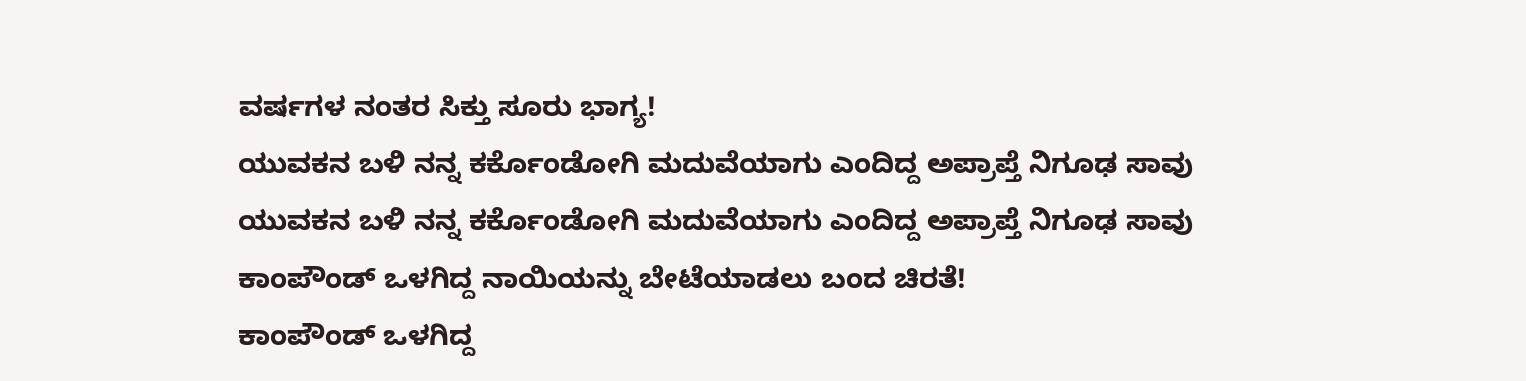ವರ್ಷಗಳ ನಂತರ ಸಿಕ್ತು ಸೂರು ಭಾಗ್ಯ!
ಯುವಕನ ಬಳಿ ನನ್ನ ಕರ್ಕೊಂಡೋಗಿ ಮದುವೆಯಾಗು ಎಂದಿದ್ದ ಅಪ್ರಾಪ್ತೆ ನಿಗೂಢ ಸಾವು
ಯುವಕನ ಬಳಿ ನನ್ನ ಕರ್ಕೊಂಡೋಗಿ ಮದುವೆಯಾಗು ಎಂದಿದ್ದ ಅಪ್ರಾಪ್ತೆ ನಿಗೂಢ ಸಾವು
ಕಾಂಪೌಂಡ್ ಒಳಗಿದ್ದ ನಾಯಿಯನ್ನು ಬೇಟೆಯಾಡಲು ಬಂದ ಚಿರತೆ!
ಕಾಂಪೌಂಡ್ ಒಳಗಿದ್ದ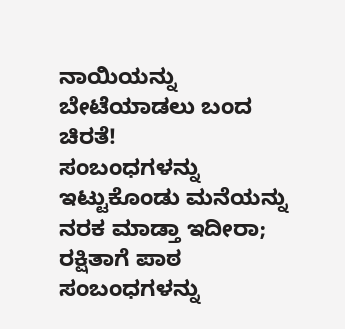ನಾಯಿಯನ್ನು ಬೇಟೆಯಾಡಲು ಬಂದ ಚಿರತೆ!
ಸಂಬಂಧಗಳನ್ನು ಇಟ್ಟುಕೊಂಡು ಮನೆಯನ್ನು ನರಕ ಮಾಡ್ತಾ ಇದೀರಾ; ರಕ್ಷಿತಾಗೆ ಪಾಠ
ಸಂಬಂಧಗಳನ್ನು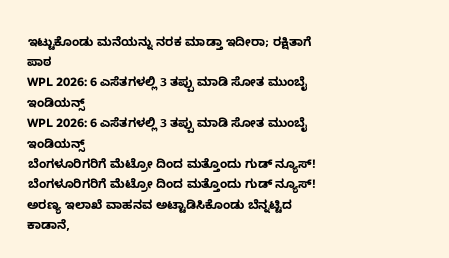ಇಟ್ಟುಕೊಂಡು ಮನೆಯನ್ನು ನರಕ ಮಾಡ್ತಾ ಇದೀರಾ; ರಕ್ಷಿತಾಗೆ ಪಾಠ
WPL 2026: 6 ಎಸೆತಗಳಲ್ಲಿ 3 ತಪ್ಪು ಮಾಡಿ ಸೋತ ಮುಂಬೈ ಇಂಡಿಯನ್ಸ್
WPL 2026: 6 ಎಸೆತಗಳಲ್ಲಿ 3 ತಪ್ಪು ಮಾಡಿ ಸೋತ ಮುಂಬೈ ಇಂಡಿಯನ್ಸ್
ಬೆಂಗಳೂರಿಗರಿಗೆ ಮೆಟ್ರೋ ದಿಂದ ಮತ್ತೊಂದು ಗುಡ್ ನ್ಯೂಸ್!
ಬೆಂಗಳೂರಿಗರಿಗೆ ಮೆಟ್ರೋ ದಿಂದ ಮತ್ತೊಂದು ಗುಡ್ ನ್ಯೂಸ್!
ಅರಣ್ಯ ಇಲಾಖೆ ವಾಹನವ ಅಟ್ಟಾಡಿಸಿಕೊಂಡು ಬೆನ್ನಟ್ಟಿದ ಕಾಡಾನೆ,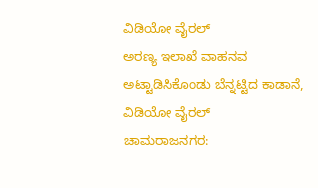ವಿಡಿಯೋ ವೈರಲ್
ಅರಣ್ಯ ಇಲಾಖೆ ವಾಹನವ ಅಟ್ಟಾಡಿಸಿಕೊಂಡು ಬೆನ್ನಟ್ಟಿದ ಕಾಡಾನೆ, ವಿಡಿಯೋ ವೈರಲ್
ಚಾಮರಾಜನಗರ: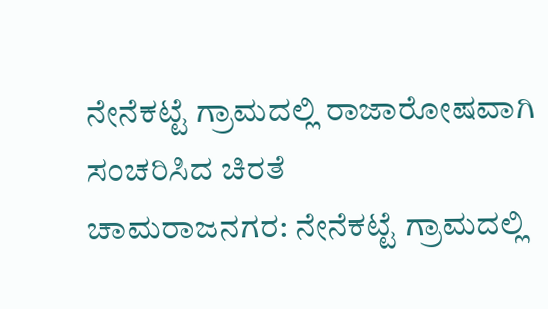ನೇನೆಕಟ್ಟೆ ಗ್ರಾಮದಲ್ಲಿ ರಾಜಾರೋಷವಾಗಿ ಸಂಚರಿಸಿದ ಚಿರತೆ
ಚಾಮರಾಜನಗರ: ನೇನೆಕಟ್ಟೆ ಗ್ರಾಮದಲ್ಲಿ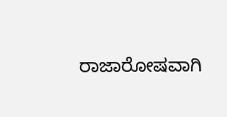ರಾಜಾರೋಷವಾಗಿ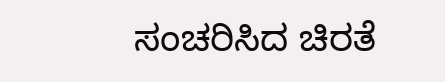ಸಂಚರಿಸಿದ ಚಿರತೆ